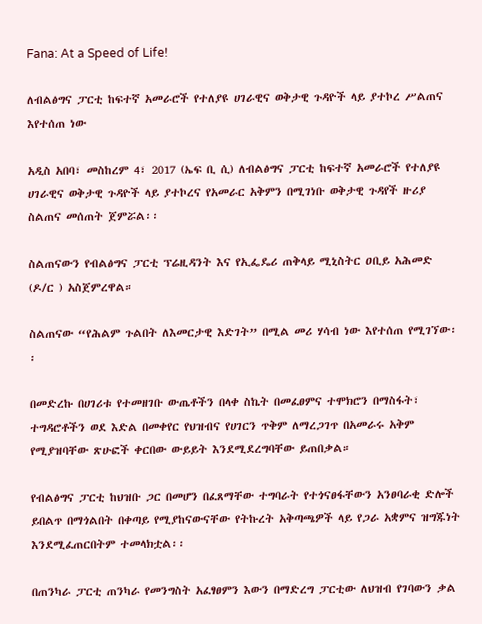Fana: At a Speed of Life!

ለብልፅግና ፓርቲ ከፍተኛ አመራሮች የተለያዩ ሀገራዊና ወቅታዊ ጉዳዮች ላይ ያተኮረ ሥልጠና እየተሰጠ ነው

አዲስ አበባ፣ መስከረም 4፣ 2017 (ኤፍ ቢ ሲ) ለብልፅግና ፓርቲ ከፍተኛ አመራሮች የተለያዩ ሀገራዊና ወቅታዊ ጉዳዮች ላይ ያተኮረና የአመራር አቅምን በሚገነቡ ወቅታዊ ጉዳየች ዙሪያ ስልጠና መሰጠት ጀምሯል፡፡

ስልጠናውን የብልፅግና ፓርቲ ፕሬዚዳንት እና የኢፌዴሪ ጠቅላይ ሚኒስትር ዐቢይ አሕመድ (ዶ/ር ) አስጀምረዋል።

ስልጠናው “የሕልም ጉልበት ለእመርታዊ እድገት” በሚል መሪ ሃሳብ ነው እየተሰጠ የሚገኘው፡፡

በመድረኩ በሀገሪቱ የተመዘገቡ ውጤቶችን በላቀ ስኬት በመፈፀምና ተሞክሮን በማስፋት፣ ተግዳሮቶችን ወደ እድል በመቀየር የህዝብና የሀገርን ጥቅም ለማረጋገጥ በአመራሩ አቅም የሚያዝባቸው ጽሁፎች ቀርበው ውይይት እንደሚደረግባቸው ይጠበቃል።

የብልፅግና ፓርቲ ከህዝቡ ጋር በመሆን በፈጸማቸው ተግባራት የተጎናፀፋቸውን አንፀባራቂ ድሎች ይበልጥ በማጎልበት በቀጣይ የሚያከናውናቸው የትኩረት አቅጣጫዎች ላይ የጋራ አቋምና ዝግጁነት እንደሚፈጠርበትም ተመላክቷል፡፡

በጠንካራ ፓርቲ ጠንካራ የመንግስት አፈፃፀምን እውን በማድረግ ፓርቲው ለህዝብ የገባውን ቃል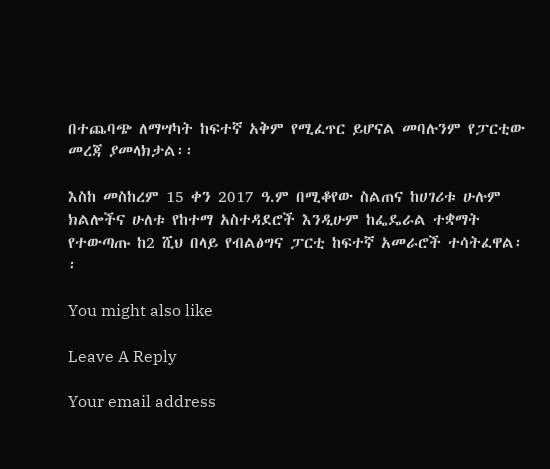በተጨባጭ ለማሣካት ከፍተኛ አቅም የሚፈጥር ይሆናል መባሉንም የፓርቲው መረጃ ያመላክታል፡፡

እስከ መስከረም 15 ቀን 2017 ዓ.ም በሚቆየው ስልጠና ከሀገሪቱ ሁሉም ክልሎችና ሁለቱ የከተማ አስተዳደሮች እንዲሁም ከፌዴራል ተቋማት የተውጣጡ ከ2 ሺህ በላይ የብልፅግና ፓርቲ ከፍተኛ አመራሮች ተሳትፈዋል፡፡

You might also like

Leave A Reply

Your email address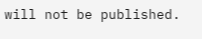will not be published.